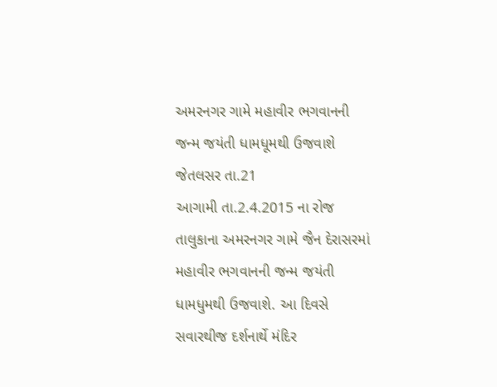અમરનગર ગામે મહાવીર ભગવાનની
જન્મ જયંતી ધામધૂમથી ઉજવાશે
જેતલસર તા.21
આગામી તા.2.4.2015 ના રોજ તાલુકાના અમરનગર ગામે જૈન દેરાસરમાં મહાવીર ભગવાનની જન્મ જયંતી ધામધુમથી ઉજવાશે. આ દિવસે સવારથીજ દર્શનાર્થે મંદિર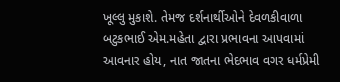ખૂલ્લુ મુકાશે. તેમજ દર્શનાર્થીઓને દેવળકીવાળા બટુકભાઈ એમ.મહેતા દ્વારા પ્રભાવના આપવામાં આવનાર હોય, નાત જાતના ભેદભાવ વગર ધર્મપ્રેમી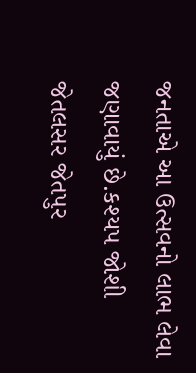જનતાએ આ ઉત્સવનો લાભ લેવા જણાવાયું છે.કશ્યપ જોશી જેતલસર જેતપુર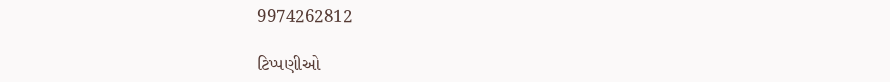9974262812

ટિપ્પણીઓ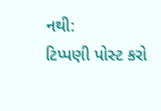નથી:
ટિપ્પણી પોસ્ટ કરો